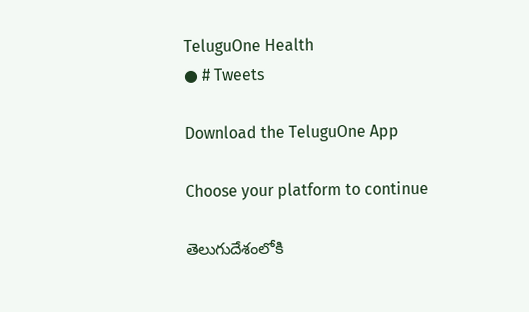TeluguOne Health
● # Tweets

Download the TeluguOne App

Choose your platform to continue

తెలుగుదేశంలోకి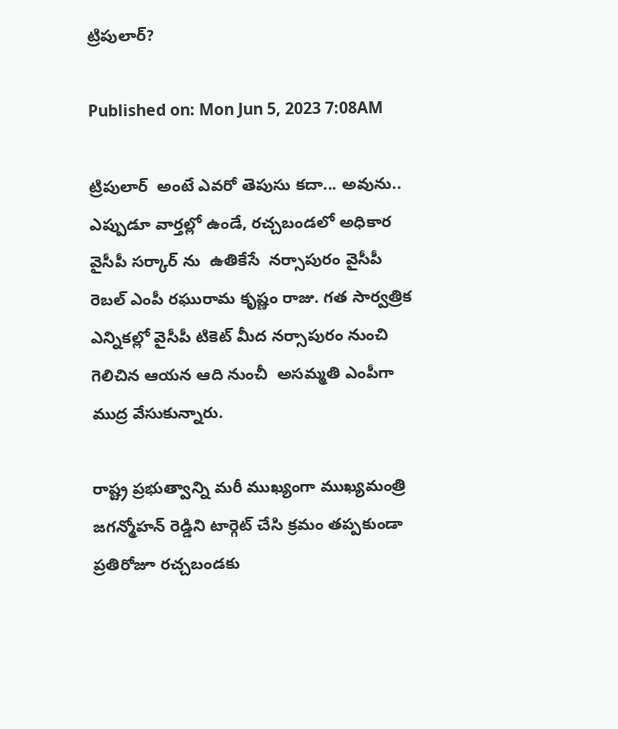ట్రిపులార్?

Published on: Mon Jun 5, 2023 7:08AM

ట్రిపులార్  అంటే ఎవరో తెపుసు కదా... అవును.. ఎప్పుడూ వార్తల్లో ఉండే, రచ్చబండలో అధికార వైసీపీ సర్కార్ ను  ఉతికేసే  నర్సాపురం వైసీపీ రెబల్ ఎంపీ రఘురామ కృష్ణం రాజు. గత సార్వత్రిక ఎన్నికల్లో వైసీపీ టికెట్ మీద నర్సాపురం నుంచి గెలిచిన ఆయన ఆది నుంచీ  అసమ్మతి ఎంపీగా ముద్ర వేసుకున్నారు.

రాష్ట్ర ప్రభుత్వాన్ని మరీ ముఖ్యంగా ముఖ్యమంత్రి జగన్మోహన్ రెడ్డిని టార్గెట్ చేసి క్రమం తప్పకుండా ప్రతిరోజూ రచ్చబండకు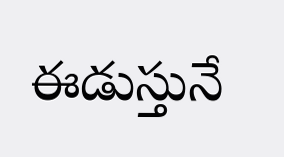ఈడుస్తునే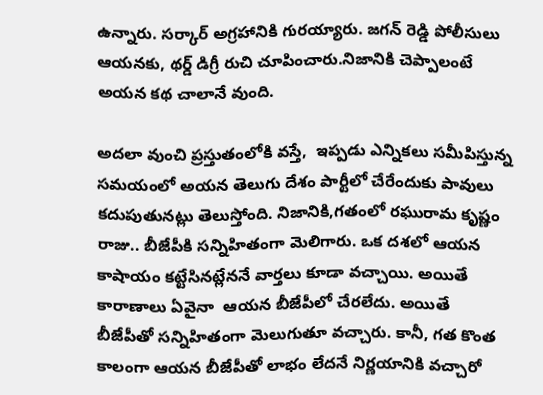ఉన్నారు. సర్కార్ అగ్రహానికి గురయ్యారు. జగన్ రెడ్డి పోలీసులు ఆయనకు, థర్డ్ డిగ్రీ రుచి చూపించారు.నిజానికి చెప్పాలంటే అయన కథ చాలానే వుంది.

అదలా వుంచి ప్రస్తుతంలోకి వస్తే,  ఇప్పడు ఎన్నికలు సమీపిస్తున్న సమయంలో అయన తెలుగు దేశం పార్టీలో చేరేందుకు పావులు కదుపుతునట్లు తెలుస్తోంది. నిజానికి,గతంలో రఘురామ కృష్ణం రాజు.. బీజేపీకి సన్నిహితంగా మెలిగారు. ఒక దశలో ఆయన కాషాయం కట్టేసినట్లేననే వార్తలు కూడా వచ్చాయి. అయితే  కారాణాలు ఏవైనా  ఆయన బీజేపీలో చేరలేదు. అయితే  బీజేపీతో సన్నిహితంగా మెలుగుతూ వచ్చారు. కానీ, గత కొంత కాలంగా ఆయన బీజేపీతో లాభం లేదనే నిర్ణయానికి వచ్చారో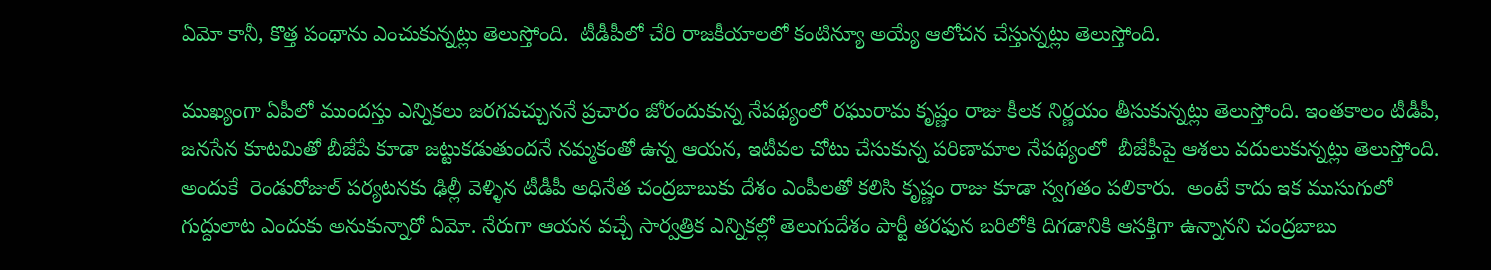ఏమో కానీ, కొత్త పంథాను ఎంచుకున్నట్లు తెలుస్తోంది.  టీడీపీలో చేరి రాజకీయాలలో కంటిన్యూ అయ్యే ఆలోచన చేస్తున్నట్లు తెలుస్తోంది.

ముఖ్యంగా ఏపీలో ముందస్తు ఎన్నికలు జరగవచ్చుననే ప్రచారం జోరందుకున్న నేపథ్యంలో రఘురామ కృష్ణం రాజు కీలక నిర్ణయం తీసుకున్నట్లు తెలుస్తోంది. ఇంతకాలం టీడీపీ, జనసేన కూటమితో బీజేపే కూడా జట్టుకడుతుందనే నమ్మకంతో ఉన్న ఆయన, ఇటీవల చోటు చేసుకున్న పరిణామాల నేపథ్యంలో  బీజేపీపై ఆశలు వదులుకున్నట్లు తెలుస్తోంది. అందుకే  రెండురోజుల్ పర్యటనకు ఢిల్లీ వెళ్ళిన టీడీపీ అధినేత చంద్రబాబుకు దేశం ఎంపీలతో కలిసి కృష్ణం రాజు కూడా స్వగతం పలికారు.  అంటే కాదు ఇక ముసుగులో గుద్దులాట ఎందుకు అనుకున్నారో ఏమో. నేరుగా ఆయన వచ్చే సార్వత్రిక ఎన్నికల్లో తెలుగుదేశం పార్టీ తరఫున బరిలోకి దిగడానికి ఆసక్తిగా ఉన్నానని చంద్రబాబు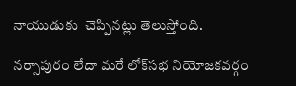నాయుడుకు  చెప్పినట్లు తెలుస్తోంది.

నర్సాపురం లేదా మరే లోక్‌సభ నియోజకవర్గం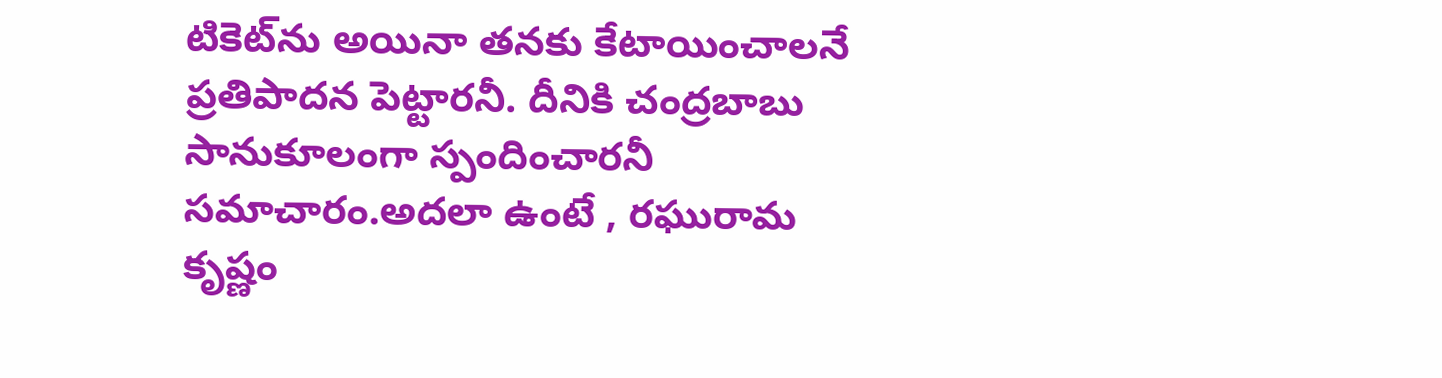టికెట్‌ను అయినా తనకు కేటాయించాలనే  ప్రతిపాదన పెట్టారనీ. దీనికి చంద్రబాబు సానుకూలంగా స్పందించారనీ సమాచారం.అదలా ఉంటే , రఘురామ కృష్ణం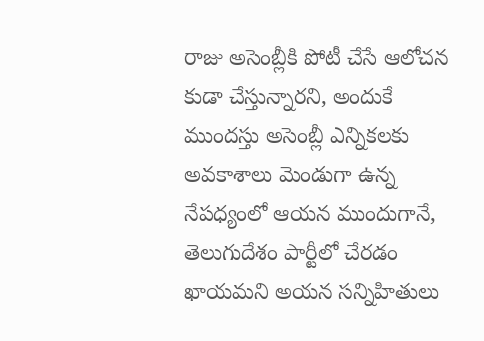రాజు అసెంబ్లీకి పోటీ చేసే ఆలోచన కుడా చేస్తున్నారని, అందుకే ముందస్తు అసెంబ్లీ ఎన్నికలకు అవకాశాలు మెండుగా ఉన్న నేపధ్యంలో ఆయన ముందుగానే, తెలుగుదేశం పార్టీలో చేరడం ఖాయమని అయన సన్నిహితులు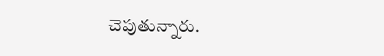చెపుతున్నారు.